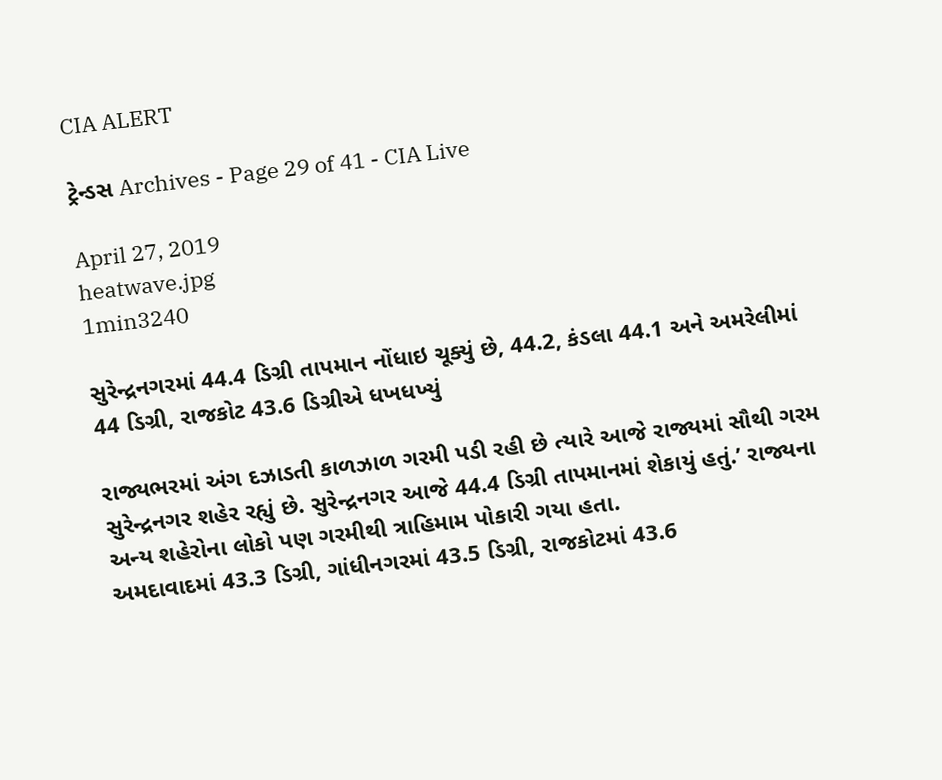CIA ALERT

ટ્રેન્ડસ Archives - Page 29 of 41 - CIA Live

April 27, 2019
heatwave.jpg
1min3240

સુરેન્દ્રનગરમાં 44.4 ડિગ્રી તાપમાન નોંધાઇ ચૂક્યું છે, 44.2, કંડલા 44.1 અને અમરેલીમાં 44 ડિગ્રી, રાજકોટ 43.6 ડિગ્રીએ ધખધખ્યું

રાજ્યભરમાં અંગ દઝાડતી કાળઝાળ ગરમી પડી રહી છે ત્યારે આજે રાજ્યમાં સૌથી ગરમ સુરેન્દ્રનગર શહેર રહ્યું છે. સુરેન્દ્રનગર આજે 44.4 ડિગ્રી તાપમાનમાં શેકાયું હતું.’ રાજ્યના અન્ય શહેરોના લોકો પણ ગરમીથી ત્રાહિમામ પોકારી ગયા હતા.
અમદાવાદમાં 43.3 ડિગ્રી, ગાંધીનગરમાં 43.5 ડિગ્રી, રાજકોટમાં 43.6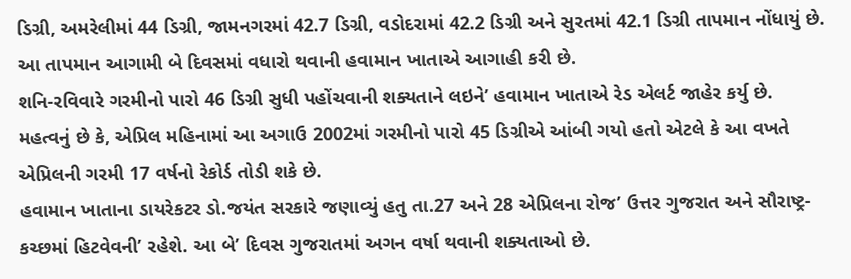ડિગ્રી, અમરેલીમાં 44 ડિગ્રી, જામનગરમાં 42.7 ડિગ્રી, વડોદરામાં 42.2 ડિગ્રી અને સુરતમાં 42.1 ડિગ્રી તાપમાન નોંધાયું છે. આ તાપમાન આગામી બે દિવસમાં વધારો થવાની હવામાન ખાતાએ આગાહી કરી છે.
શનિ-રવિવારે ગરમીનો પારો 46 ડિગ્રી સુધી પહોંચવાની શક્યતાને લઇને’ હવામાન ખાતાએ રેડ એલર્ટ જાહેર કર્યુ છે. મહત્વનું છે કે, એપ્રિલ મહિનામાં આ અગાઉ 2002માં ગરમીનો પારો 45 ડિગ્રીએ આંબી ગયો હતો એટલે કે આ વખતે એપ્રિલની ગરમી 17 વર્ષનો રેકોર્ડ તોડી શકે છે.
હવામાન ખાતાના ડાયરેકટર ડો.જયંત સરકારે જણાવ્યું હતુ તા.27 અને 28 એપ્રિલના રોજ’ ઉત્તર ગુજરાત અને સૌરાષ્ટ્ર-કચ્છમાં હિટવેવની’ રહેશે. આ બે’ દિવસ ગુજરાતમાં અગન વર્ષા થવાની શક્યતાઓ છે.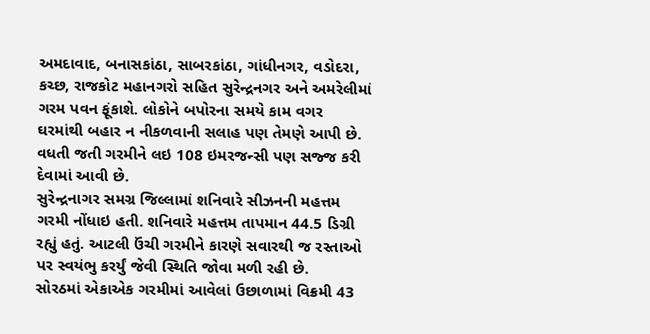અમદાવાદ, બનાસકાંઠા, સાબરકાંઠા, ગાંધીનગર, વડોદરા, કચ્છ, રાજકોટ મહાનગરો સહિત સુરેન્દ્રનગર અને અમરેલીમાં ગરમ પવન ફૂંકાશે. લોકોને બપોરના સમયે કામ વગર ઘરમાંથી બહાર ન નીકળવાની સલાહ પણ તેમણે આપી છે. વધતી જતી ગરમીને લઇ 108 ઇમરજન્સી પણ સજ્જ કરી દેવામાં આવી છે.
સુરેન્દ્રનાગર સમગ્ર જિલ્લામાં શનિવારે સીઝનની મહત્તમ ગરમી નોંધાઇ હતી. શનિવારે મહત્તમ તાપમાન 44.5 ડિગ્રી રહ્યું હતું. આટલી ઉંચી ગરમીને કારણે સવારથી જ રસ્તાઓ પર સ્વયંભુ કરર્યું જેવી સ્થિતિ જોવા મળી રહી છે.
સોરઠમાં એકાએક ગરમીમાં આવેલાં ઉછાળામાં વિક્રમી 43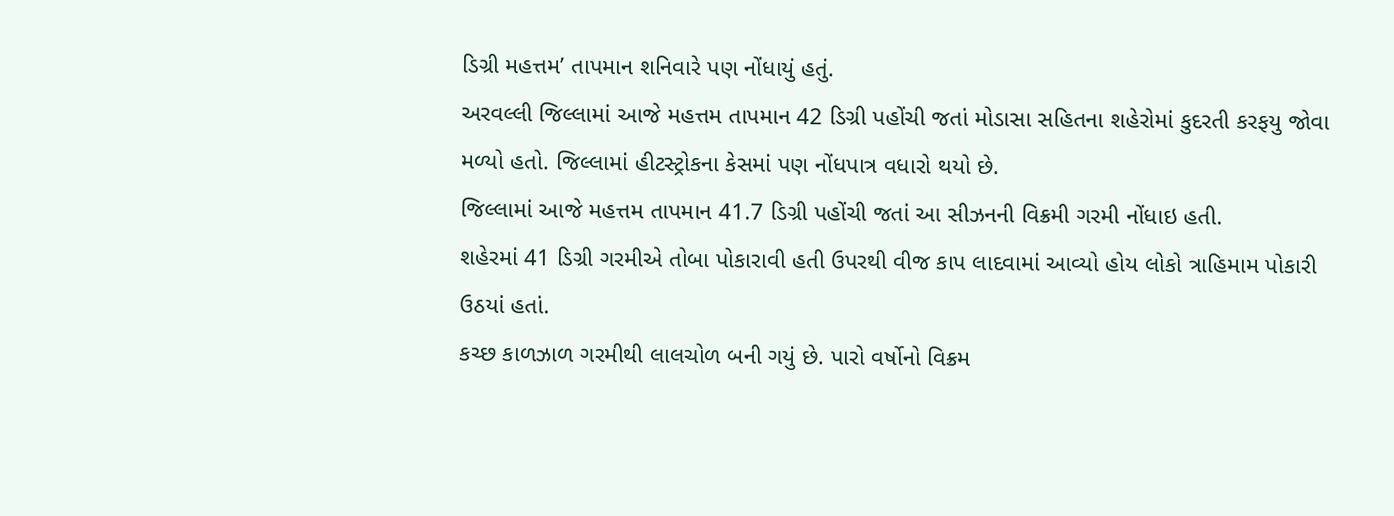ડિગ્રી મહત્તમ’ તાપમાન શનિવારે પણ નોંધાયું હતું.
અરવલ્લી જિલ્લામાં આજે મહત્તમ તાપમાન 42 ડિગ્રી પહોંચી જતાં મોડાસા સહિતના શહેરોમાં કુદરતી કરફયુ જોવા મળ્યો હતો. જિલ્લામાં હીટસ્ટ્રોકના કેસમાં પણ નોંધપાત્ર વધારો થયો છે.
જિલ્લામાં આજે મહત્તમ તાપમાન 41.7 ડિગ્રી પહોંચી જતાં આ સીઝનની વિક્રમી ગરમી નોંધાઇ હતી.
શહેરમાં 41 ડિગ્રી ગરમીએ તોબા પોકારાવી હતી ઉપરથી વીજ કાપ લાદવામાં આવ્યો હોય લોકો ત્રાહિમામ પોકારી ઉઠયાં હતાં.
કચ્છ કાળઝાળ ગરમીથી લાલચોળ બની ગયું છે. પારો વર્ષોનો વિક્રમ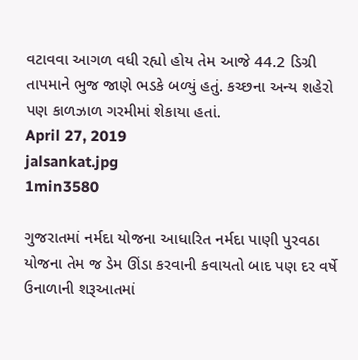વટાવવા આગળ વધી રહ્યો હોય તેમ આજે 44.2 ડિગ્રી તાપમાને ભુજ જાણે ભડકે બળ્યું હતું. કચ્છના અન્ય શહેરો પણ કાળઝાળ ગરમીમાં શેકાયા હતાં.
April 27, 2019
jalsankat.jpg
1min3580

ગુજરાતમાં નર્મદા યોજના આધારિત નર્મદા પાણી પુરવઠા યોજના તેમ જ ડેમ ઊંડા કરવાની કવાયતો બાદ પણ દર વર્ષે ઉનાળાની શરૂઆતમાં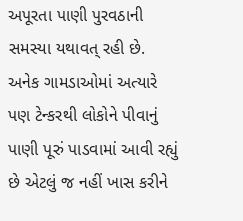અપૂરતા પાણી પુરવઠાની સમસ્યા યથાવત્ રહી છે. અનેક ગામડાઓમાં અત્યારે પણ ટેન્કરથી લોકોને પીવાનું પાણી પૂરું પાડવામાં આવી રહ્યું છે એટલું જ નહીં ખાસ કરીને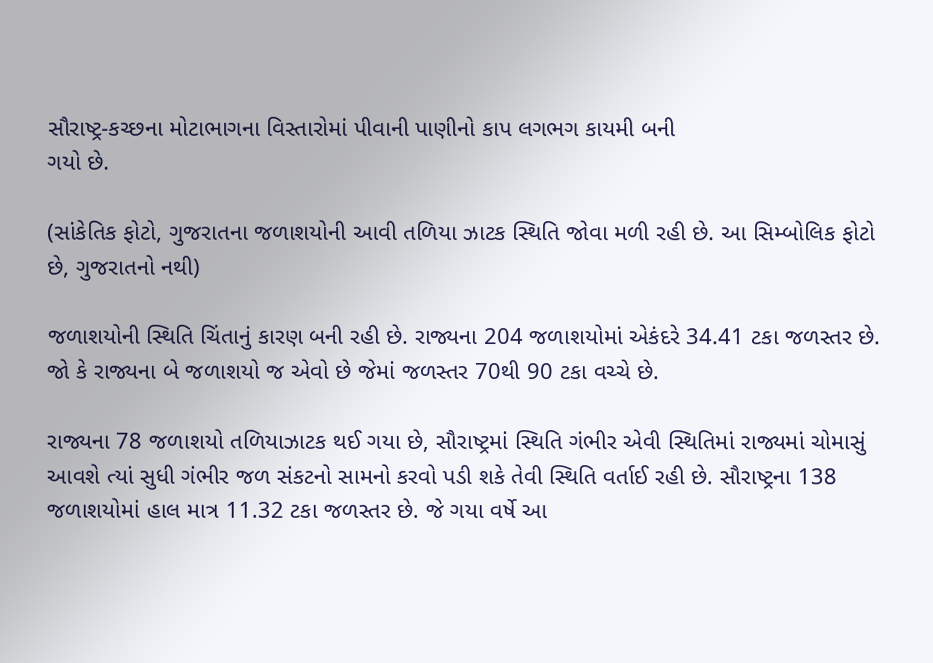સૌરાષ્ટ્ર-કચ્છના મોટાભાગના વિસ્તારોમાં પીવાની પાણીનો કાપ લગભગ કાયમી બની
ગયો છે.

(સાંકેતિક ફોટો, ગુજરાતના જળાશયોની આવી તળિયા ઝાટક સ્થિતિ જોવા મળી રહી છે. આ સિમ્બોલિક ફોટો છે, ગુજરાતનો નથી)

જળાશયોની સ્થિતિ ચિંતાનું કારણ બની રહી છે. રાજ્યના 204 જળાશયોમાં એકંદરે 34.41 ટકા જળસ્તર છે. જો કે રાજ્યના બે જળાશયો જ એવો છે જેમાં જળસ્તર 70થી 90 ટકા વચ્ચે છે.

રાજ્યના 78 જળાશયો તળિયાઝાટક થઈ ગયા છે, સૌરાષ્ટ્રમાં સ્થિતિ ગંભીર એવી સ્થિતિમાં રાજ્યમાં ચોમાસું આવશે ત્યાં સુધી ગંભીર જળ સંકટનો સામનો કરવો પડી શકે તેવી સ્થિતિ વર્તાઈ રહી છે. સૌરાષ્ટ્રના 138 જળાશયોમાં હાલ માત્ર 11.32 ટકા જળસ્તર છે. જે ગયા વર્ષે આ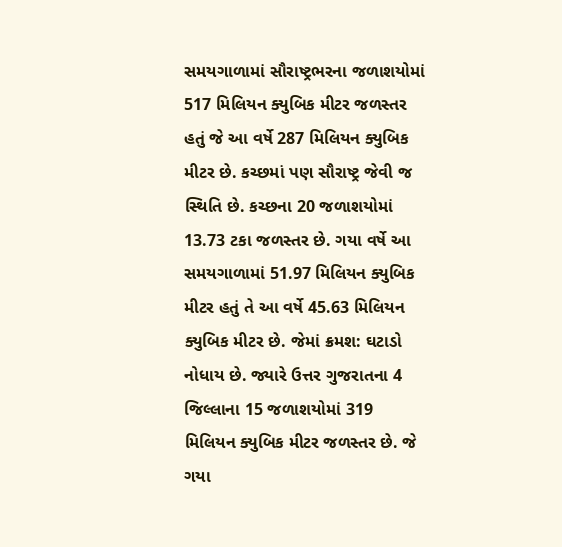સમયગાળામાં સૌરાષ્ટ્રભરના જળાશયોમાં 517 મિલિયન ક્યુબિક મીટર જળસ્તર હતું જે આ વર્ષે 287 મિલિયન ક્યુબિક મીટર છે. કચ્છમાં પણ સૌરાષ્ટ્ર જેવી જ સ્થિતિ છે. કચ્છના 20 જળાશયોમાં 13.73 ટકા જળસ્તર છે. ગયા વર્ષે આ સમયગાળામાં 51.97 મિલિયન ક્યુબિક મીટર હતું તે આ વર્ષે 45.63 મિલિયન ક્યુબિક મીટર છે. જેમાં ક્રમશ: ઘટાડો નોધાય છે. જ્યારે ઉત્તર ગુજરાતના 4 જિલ્લાના 15 જળાશયોમાં 319 મિલિયન ક્યુબિક મીટર જળસ્તર છે. જે ગયા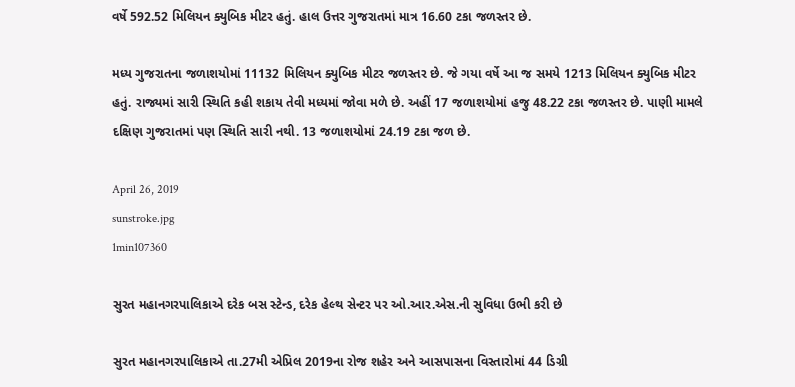વર્ષે 592.52 મિલિયન ક્યુબિક મીટર હતું. હાલ ઉત્તર ગુજરાતમાં માત્ર 16.60 ટકા જળસ્તર છે.

મધ્ય ગુજરાતના જળાશયોમાં 11132 મિલિયન ક્યુબિક મીટર જળસ્તર છે. જે ગયા વર્ષે આ જ સમયે 1213 મિલિયન ક્યુબિક મીટર હતું. રાજ્યમાં સારી સ્થિતિ કહી શકાય તેવી મધ્યમાં જોવા મળે છે. અહીં 17 જળાશયોમાં હજુ 48.22 ટકા જળસ્તર છે. પાણી મામલે દક્ષિણ ગુજરાતમાં પણ સ્થિતિ સારી નથી. 13 જળાશયોમાં 24.19 ટકા જળ છે.

April 26, 2019
sunstroke.jpg
1min107360

સુરત મહાનગરપાલિકાએ દરેક બસ સ્ટેન્ડ, દરેક હેલ્થ સેન્ટર પર ઓ.આર.એસ.ની સુવિધા ઉભી કરી છે

સુરત મહાનગરપાલિકાએ તા.27મી એપ્રિલ 2019ના રોજ શહેર અને આસપાસના વિસ્તારોમાં 44 ડિગ્રી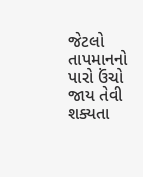જેટલો તાપમાનનો પારો ઉંચો જાય તેવી શક્યતા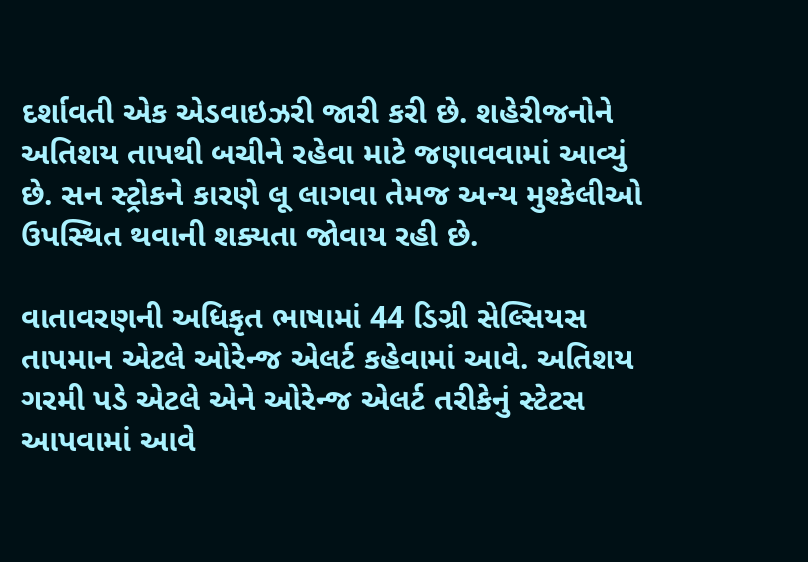દર્શાવતી એક એડવાઇઝરી જારી કરી છે. શહેરીજનોને અતિશય તાપથી બચીને રહેવા માટે જણાવવામાં આવ્યું છે. સન સ્ટ્રોકને કારણે લૂ લાગવા તેમજ અન્ય મુશ્કેલીઓ ઉપસ્થિત થવાની શક્યતા જોવાય રહી છે.

વાતાવરણની અધિકૃત ભાષામાં 44 ડિગ્રી સેલ્સિયસ તાપમાન એટલે ઓરેન્જ એલર્ટ કહેવામાં આવે. અતિશય ગરમી પડે એટલે એને ઓરેન્જ એલર્ટ તરીકેનું સ્ટેટસ આપવામાં આવે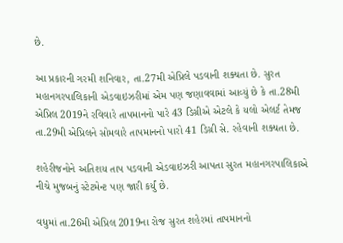છે.

આ પ્રકારની ગરમી શનિવાર, તા.27મી એપ્રિલે પડવાની શક્યતા છે. સુરત મહાનગરપાલિકાની એડવાઇઝરીમાં એમ પણ જણાવવામાં આવ્યું છે કે તા.28મી એપ્રિલ 2019ને રવિવારે તાપમાનનો પારે 43 ડિગ્રીએ એટલે કે યલો એલર્ટ તેમજ તા.29મી એપ્રિલને સોમવારે તાપમાનનો પારો 41 ડિગ્રી સે. રહેવાની શક્યતા છે.

શહેરીજનોને અતિશય તાપ પડવાની એડવાઇઝરી આપતા સુરત મહાનગરપાલિકાએ નીચે મુજબનું સ્ટેટમેન્ટ પણ જારી કર્યું છે.

વધુમાં તા.26મી એપ્રિલ 2019ના રોજ સુરત શહેરમાં તાપમાનનો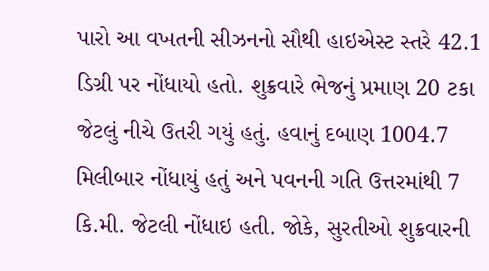પારો આ વખતની સીઝનનો સૌથી હાઇએસ્ટ સ્તરે 42.1 ડિગ્રી પર નોંધાયો હતો. શુક્રવારે ભેજનું પ્રમાણ 20 ટકા જેટલું નીચે ઉતરી ગયું હતું. હવાનું દબાણ 1004.7 મિલીબાર નોંધાયું હતું અને પવનની ગતિ ઉત્તરમાંથી 7 કિ.મી. જેટલી નોંધાઇ હતી. જોકે, સુરતીઓ શુક્રવારની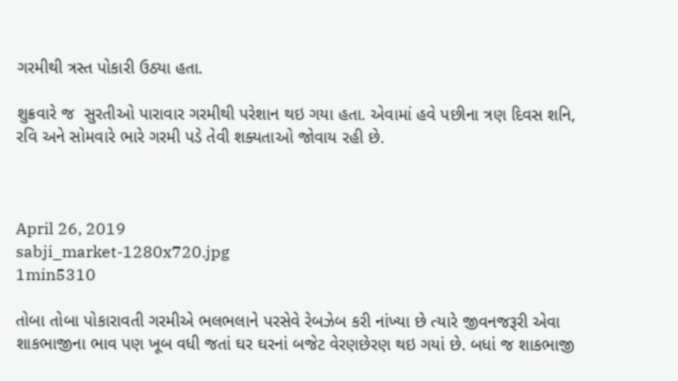ગરમીથી ત્રસ્ત પોકારી ઉઠ્યા હતા.

શુક્રવારે જ  સુરતીઓ પારાવાર ગરમીથી પરેશાન થઇ ગયા હતા. એવામાં હવે પછીના ત્રણ દિવસ શનિ, રવિ અને સોમવારે ભારે ગરમી પડે તેવી શક્યતાઓ જોવાય રહી છે.



April 26, 2019
sabji_market-1280x720.jpg
1min5310

તોબા તોબા પોકારાવતી ગરમીએ ભલભલાને પરસેવે રેબઝેબ કરી નાંખ્યા છે ત્યારે જીવનજરૂરી એવા શાકભાજીના ભાવ પણ ખૂબ વધી જતાં ઘર ઘરનાં બજેટ વેરણછેરણ થઇ ગયાં છે. બધાં જ શાકભાજી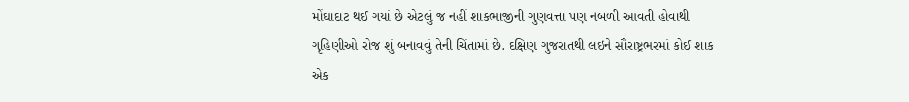મોંઘાદાટ થઈ ગયાં છે એટલું જ નહીં શાકભાજીની ગુણવત્તા પણ નબળી આવતી હોવાથી ગૃહિણીઓ રોજ શું બનાવવું તેની ચિંતામાં છે. દક્ષિણ ગુજરાતથી લઇને સૌરાષ્ટ્રભરમાં કોઈ શાક એક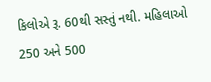કિલોએ રૂ. 60થી સસ્તું નથી. મહિલાઓ 250 અને 500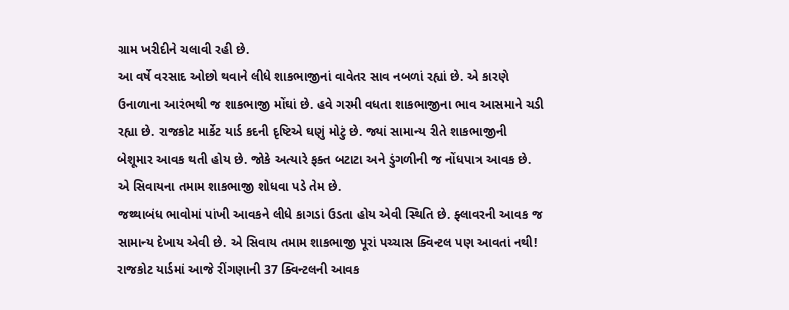ગ્રામ ખરીદીને ચલાવી રહી છે.
આ વર્ષે વરસાદ ઓછો થવાને લીધે શાકભાજીનાં વાવેતર સાવ નબળાં રહ્યાં છે. એ કારણે ઉનાળાના આરંભથી જ શાકભાજી મોંઘાં છે. હવે ગરમી વધતા શાકભાજીના ભાવ આસમાને ચડી રહ્યા છે. રાજકોટ માર્કેટ યાર્ડ કદની દૃષ્ટિએ ઘણું મોટું છે. જ્યાં સામાન્ય રીતે શાકભાજીની બેશૂમાર આવક થતી હોય છે. જોકે અત્યારે ફક્ત બટાટા અને ડુંગળીની જ નોંધપાત્ર આવક છે. એ સિવાયના તમામ શાકભાજી શોધવા પડે તેમ છે.
જથ્થાબંધ ભાવોમાં પાંખી આવકને લીધે કાગડાં ઉડતા હોય એવી સ્થિતિ છે. ફ્લાવરની આવક જ સામાન્ય દેખાય એવી છે. એ સિવાય તમામ શાકભાજી પૂરાં પચ્ચાસ ક્વિન્ટલ પણ આવતાં નથી! રાજકોટ યાર્ડમાં આજે રીંગણાની 37 ક્વિન્ટલની આવક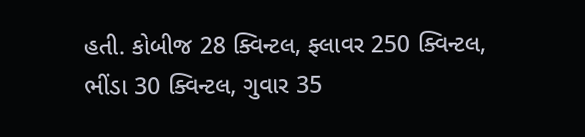હતી. કોબીજ 28 ક્વિન્ટલ, ફ્લાવર 250 ક્વિન્ટલ, ભીંડા 30 ક્વિન્ટલ, ગુવાર 35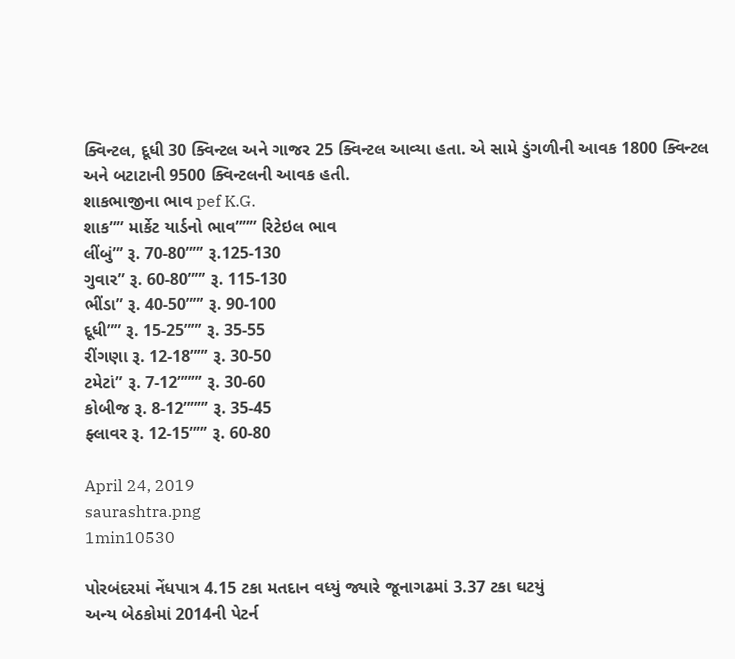ક્વિન્ટલ, દૂધી 30 ક્વિન્ટલ અને ગાજર 25 ક્વિન્ટલ આવ્યા હતા. એ સામે ડુંગળીની આવક 1800 ક્વિન્ટલ અને બટાટાની 9500 ક્વિન્ટલની આવક હતી.
શાકભાજીના ભાવ pef K.G.
શાક”” માર્કેટ યાર્ડનો ભાવ””” રિટેઇલ ભાવ
લીંબું”’ રૂ. 70-80””’ રૂ.125-130
ગુવાર” રૂ. 60-80””’ રૂ. 115-130
ભીંડા” રૂ. 40-50””’ રૂ. 90-100
દૂધી”” રૂ. 15-25””’ રૂ. 35-55
રીંગણા રૂ. 12-18””’ રૂ. 30-50
ટમેટાં” રૂ. 7-12”””’ રૂ. 30-60
કોબીજ રૂ. 8-12”””’ રૂ. 35-45
ફ્લાવર રૂ. 12-15””’ રૂ. 60-80

April 24, 2019
saurashtra.png
1min10530

પોરબંદરમાં નેંધપાત્ર 4.15 ટકા મતદાન વધ્યું જ્યારે જૂનાગઢમાં 3.37 ટકા ઘટયું
અન્ય બેઠકોમાં 2014ની પેટર્ન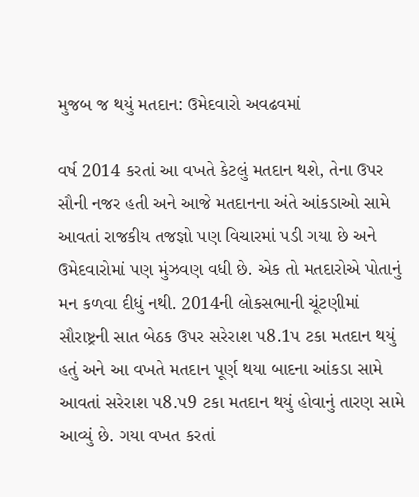મુજબ જ થયું મતદાન: ઉમેદવારો અવઢવમાં

વર્ષ 2014 કરતાં આ વખતે કેટલું મતદાન થશે, તેના ઉપર સૌની નજર હતી અને આજે મતદાનના અંતે આંકડાઓ સામે આવતાં રાજકીય તજજ્ઞો પણ વિચારમાં પડી ગયા છે અને ઉમેદવારોમાં પણ મુંઝવણ વધી છે. એક તો મતદારોએ પોતાનું મન કળવા દીધું નથી. 2014ની લોકસભાની ચૂંટણીમાં સૌરાષ્ટ્રની સાત બેઠક ઉપર સરેરાશ પ8.1પ ટકા મતદાન થયું હતું અને આ વખતે મતદાન પૂર્ણ થયા બાદના આંકડા સામે આવતાં સરેરાશ પ8.પ9 ટકા મતદાન થયું હોવાનું તારણ સામે આવ્યું છે. ગયા વખત કરતાં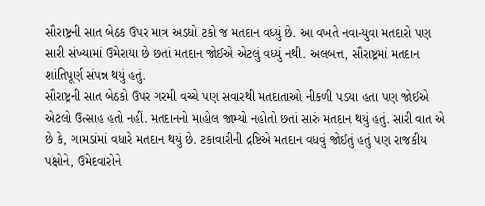સૌરાષ્ટ્રની સાત બેઠક ઉપર માત્ર અડધો ટકો જ મતદાન વધ્યું છે. આ વખતે નવા-યુવા મતદારો પણ સારી સંખ્યામાં ઉમેરાયા છે છતાં મતદાન જોઈએ એટલું વધ્યું નથી. અલબત્ત, સૌરાષ્ટ્રમાં મતદાન શાંતિપૂર્ણ સંપન્ન થયું હતું.
સૌરાષ્ટ્રની સાત બેઠકો ઉપર ગરમી વચ્ચે પણ સવારથી મતદાતાઓ નીકળી પડયા હતા પણ જોઈએ એટલો ઉત્સાહ હતો નહીં. મતદાનનો માહોલ જામ્યો નહોતો છતાં સારું મતદાન થયું હતું. સારી વાત એ છે કે, ગામડાંમાં વધારે મતદાન થયું છે. ટકાવારીની દ્રષ્ટિએ મતદાન વધવું જોઈતું હતું પણ રાજકીય પક્ષોને, ઉમેદવારોને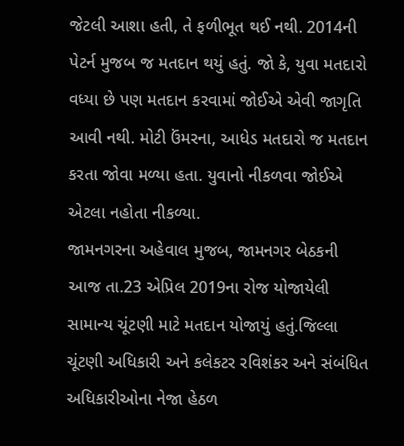જેટલી આશા હતી, તે ફળીભૂત થઈ નથી. 2014ની પેટર્ન મુજબ જ મતદાન થયું હતું. જો કે, યુવા મતદારો વધ્યા છે પણ મતદાન કરવામાં જોઈએ એવી જાગૃતિ આવી નથી. મોટી ઉંમરના, આધેડ મતદારો જ મતદાન કરતા જોવા મળ્યા હતા. યુવાનો નીકળવા જોઈએ એટલા નહોતા નીકળ્યા.
જામનગરના અહેવાલ મુજબ, જામનગર બેઠકની આજ તા.23 એપ્રિલ 2019ના રોજ યોજાયેલી સામાન્ય ચૂંટણી માટે મતદાન યોજાયું હતું.જિલ્લા ચૂંટણી અધિકારી અને કલેકટર રવિશંકર અને સંબંધિત અધિકારીઓના નેજા હેઠળ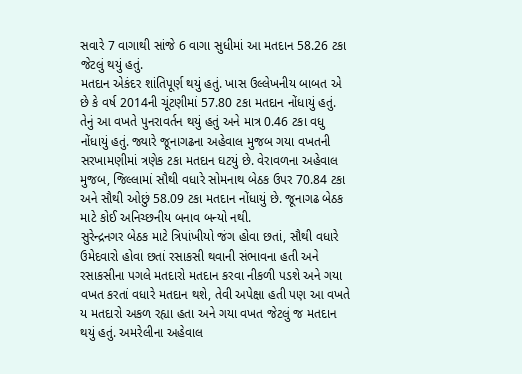સવારે 7 વાગાથી સાંજે 6 વાગા સુધીમાં આ મતદાન 58.26 ટકા જેટલું થયું હતું.
મતદાન એકંદર શાંતિપૂર્ણ થયું હતું. ખાસ ઉલ્લેખનીય બાબત એ છે કે વર્ષ 2014ની ચૂંટણીમાં 57.80 ટકા મતદાન નોંધાયું હતું. તેનું આ વખતે પુનરાવર્તન થયું હતું અને માત્ર 0.46 ટકા વધુ નોંધાયું હતું. જ્યારે જૂનાગઢના અહેવાલ મુજબ ગયા વખતની સરખામણીમાં ત્રણેક ટકા મતદાન ઘટયું છે. વેરાવળના અહેવાલ મુજબ, જિલ્લામાં સૌથી વધારે સોમનાથ બેઠક ઉપર 70.84 ટકા અને સૌથી ઓછું 58.09 ટકા મતદાન નોંધાયું છે. જૂનાગઢ બેઠક માટે કોઈ અનિચ્છનીય બનાવ બન્યો નથી.
સુરેન્દ્રનગર બેઠક માટે ત્રિપાંખીયો જંગ હોવા છતાં, સૌથી વધારે ઉમેદવારો હોવા છતાં રસાકસી થવાની સંભાવના હતી અને રસાકસીના પગલે મતદારો મતદાન કરવા નીકળી પડશે અને ગયા વખત કરતાં વધારે મતદાન થશે, તેવી અપેક્ષા હતી પણ આ વખતે ય મતદારો અકળ રહ્યા હતા અને ગયા વખત જેટલું જ મતદાન થયું હતું. અમરેલીના અહેવાલ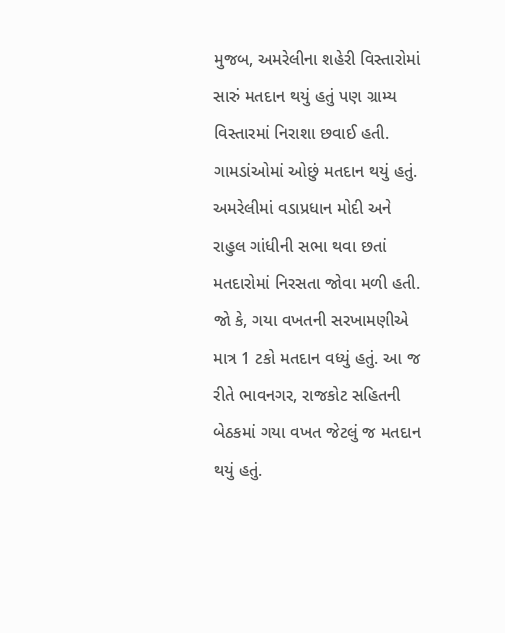મુજબ, અમરેલીના શહેરી વિસ્તારોમાં સારું મતદાન થયું હતું પણ ગ્રામ્ય વિસ્તારમાં નિરાશા છવાઈ હતી. ગામડાંઓમાં ઓછું મતદાન થયું હતું.
અમરેલીમાં વડાપ્રધાન મોદી અને રાહુલ ગાંધીની સભા થવા છતાં મતદારોમાં નિરસતા જોવા મળી હતી. જો કે, ગયા વખતની સરખામણીએ માત્ર 1 ટકો મતદાન વધ્યું હતું. આ જ રીતે ભાવનગર, રાજકોટ સહિતની બેઠકમાં ગયા વખત જેટલું જ મતદાન થયું હતું.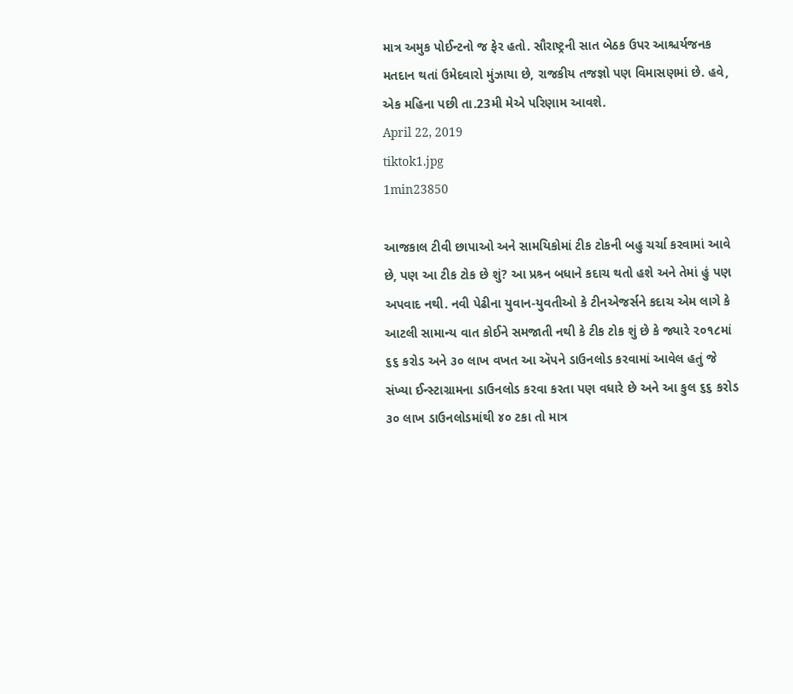માત્ર અમુક પોઈન્ટનો જ ફેર હતો. સૌરાષ્ટ્રની સાત બેઠક ઉપર આશ્ચર્યજનક મતદાન થતાં ઉમેદવારો મુંઝાયા છે, રાજકીય તજજ્ઞો પણ વિમાસણમાં છે. હવે, એક મહિના પછી તા.23મી મેએ પરિણામ આવશે.
April 22, 2019
tiktok1.jpg
1min23850

આજકાલ ટીવી છાપાઓ અને સામયિકોમાં ટીક ટોકની બહુ ચર્ચા કરવામાં આવે છે, પણ આ ટીક ટોક છે શું? આ પ્રશ્ર્ન બધાને કદાચ થતો હશે અને તેમાં હું પણ અપવાદ નથી. નવી પેઢીના યુવાન-યુવતીઓ કે ટીનએજર્સને કદાચ એમ લાગે કે આટલી સામાન્ય વાત કોઈને સમજાતી નથી કે ટીક ટોક શું છે કે જ્યારે ૨૦૧૮માં ૬૬ કરોડ અને ૩૦ લાખ વખત આ ઍપને ડાઉનલોડ કરવામાં આવેલ હતું જે સંખ્યા ઈન્સ્ટાગ્રામના ડાઉનલોડ કરવા કરતા પણ વધારે છે અને આ કુલ ૬૬ કરોડ ૩૦ લાખ ડાઉનલોડમાંથી ૪૦ ટકા તો માત્ર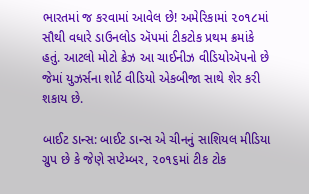ભારતમાં જ કરવામાં આવેલ છે! અમેરિકામાં ૨૦૧૮માં સૌથી વધારે ડાઉનલોડ ઍપમાં ટીકટોક પ્રથમ ક્રમાંકે હતું. આટલો મોટો ક્રેઝ આ ચાઈનીઝ વીડિયોઍપનો છે જેમાં યુઝર્સના શોર્ટ વીડિયો એકબીજા સાથે શેર કરી શકાય છે.

બાઈટ ડાન્સ: બાઈટ ડાન્સ એ ચીનનું સાશિયલ મીડિયા ગ્રુપ છે કે જેણે સપ્ટેમ્બર, ૨૦૧૬માં ટીક ટોક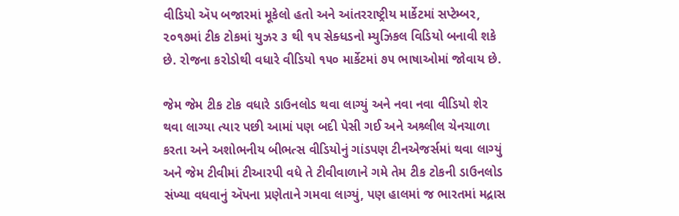વીડિયો ઍપ બજારમાં મૂકેલો હતો અને આંતરરાષ્ટ્રીય માર્કેટમાં સપ્ટેમ્બર, ૨૦૧૭માં ટીક ટોકમાં યુઝર ૩ થી ૧૫ સેક્ધડનો મ્યુઝિકલ વિડિયો બનાવી શકે છે. રોજના કરોડોથી વધારે વીડિયો ૧૫૦ માર્કેટમાં ૭૫ ભાષાઓમાં જોવાય છે.

જેમ જેમ ટીક ટોક વધારે ડાઉનલોડ થવા લાગ્યું અને નવા નવા વીડિયો શેર થવા લાગ્યા ત્યાર પછી આમાં પણ બદી પેસી ગઈ અને અશ્ર્લીલ ચેનચાળા કરતા અને અશોભનીય બીભત્સ વીડિયોનું ગાંડપણ ટીનએજર્સમાં થવા લાગ્યું અને જેમ ટીવીમાં ટીઆરપી વધે તે ટીવીવાળાને ગમે તેમ ટીક ટોકની ડાઉનલોડ સંખ્યા વધવાનું ઍપના પ્રણેતાને ગમવા લાગ્યું, પણ હાલમાં જ ભારતમાં મદ્રાસ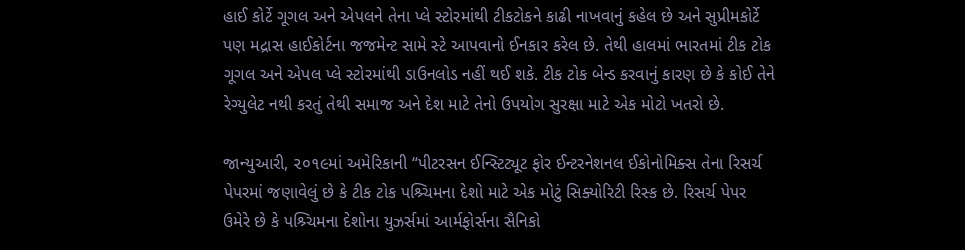હાઈ કોર્ટે ગૂગલ અને એપલને તેના પ્લે સ્ટોરમાંથી ટીકટોકને કાઢી નાખવાનું કહેલ છે અને સુપ્રીમકોર્ટે પણ મદ્રાસ હાઈકોર્ટના જજમેન્ટ સામે સ્ટે આપવાનો ઈનકાર કરેલ છે. તેથી હાલમાં ભારતમાં ટીક ટોક ગૂગલ અને એપલ પ્લે સ્ટોરમાંથી ડાઉનલોડ નહીં થઈ શકે. ટીક ટોક બેન્ડ કરવાનું કારણ છે કે કોઈ તેને રેગ્યુલેટ નથી કરતું તેથી સમાજ અને દેશ માટે તેનો ઉપયોગ સુરક્ષા માટે એક મોટો ખતરો છે.

જાન્યુઆરી, ૨૦૧૯માં અમેરિકાની “પીટરસન ઈન્સ્ટિટ્યૂટ ફોર ઈન્ટરનેશનલ ઈકોનોમિક્સ તેના રિસર્ચ પેપરમાં જણાવેલું છે કે ટીક ટોક પશ્ર્ચિમના દેશો માટે એક મોટું સિક્યોરિટી રિસ્ક છે. રિસર્ચ પેપર ઉમેરે છે કે પશ્ર્ચિમના દેશોના યુઝર્સમાં આર્મફોર્સના સૈનિકો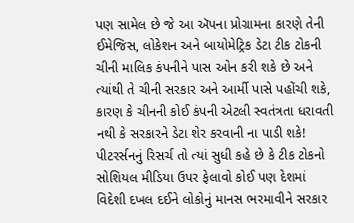પણ સામેલ છે જે આ ઍપના પ્રોગ્રામના કારણે તેની ઈમેજિસ, લોકેશન અને બાયોમેટ્રિક ડેટા ટીક ટોકની ચીની માલિક કંપનીને પાસ ઓન કરી શકે છે અને ત્યાંથી તે ચીની સરકાર અને આર્મી પાસે પહોંચી શકે, કારણ કે ચીનની કોઈ કંપની એટલી સ્વતંત્રતા ધરાવતી નથી કે સરકારને ડેટા શેર કરવાની ના પાડી શકે! પીટરર્સનનું રિસર્ચ તો ત્યાં સુધી કહે છે કે ટીક ટોકનો સોશિયલ મીડિયા ઉપર ફેલાવો કોઈ પણ દેશમાં વિદેશી દખલ દઈને લોકોનું માનસ ભરમાવીને સરકાર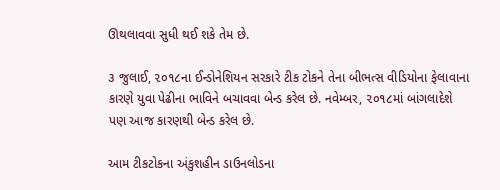ઊથલાવવા સુધી થઈ શકે તેમ છે.

૩ જુલાઈ, ૨૦૧૮ના ઈન્ડોનેશિયન સરકારે ટીક ટોકને તેના બીભત્સ વીડિયોના ફેલાવાના કારણે યુવા પેઢીના ભાવિને બચાવવા બેન્ડ કરેલ છે. નવેમ્બર, ૨૦૧૮માં બાંગલાદેશે પણ આજ કારણથી બેન્ડ કરેલ છે.

આમ ટીકટોકના અંકુશહીન ડાઉનલોડના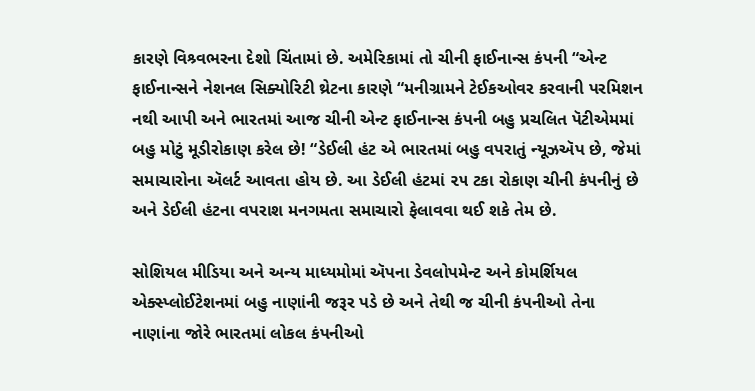કારણે વિશ્ર્વભરના દેશો ચિંતામાં છે. અમેરિકામાં તો ચીની ફાઈનાન્સ કંપની “એન્ટ ફાઈનાન્સને નેશનલ સિક્યોરિટી થ્રેટના કારણે “મનીગ્રામને ટેઈકઓવર કરવાની પરમિશન નથી આપી અને ભારતમાં આજ ચીની એન્ટ ફાઈનાન્સ કંપની બહુ પ્રચલિત પૅટીએમમાં બહુ મોટું મૂડીરોકાણ કરેલ છે! “ડેઈલી હંટ એ ભારતમાં બહુ વપરાતું ન્યૂઝઍપ છે, જેમાં સમાચારોના ઍલર્ટ આવતા હોય છે. આ ડેઈલી હંટમાં ૨૫ ટકા રોકાણ ચીની કંપનીનું છે અને ડેઈલી હંટના વપરાશ મનગમતા સમાચારો ફેલાવવા થઈ શકે તેમ છે.

સોશિયલ મીડિયા અને અન્ય માધ્યમોમાં ઍપના ડેવલોપમેન્ટ અને કોમર્શિયલ એક્સ્પ્લોઈટેશનમાં બહુ નાણાંની જરૂર પડે છે અને તેથી જ ચીની કંપનીઓ તેના નાણાંના જોરે ભારતમાં લોકલ કંપનીઓ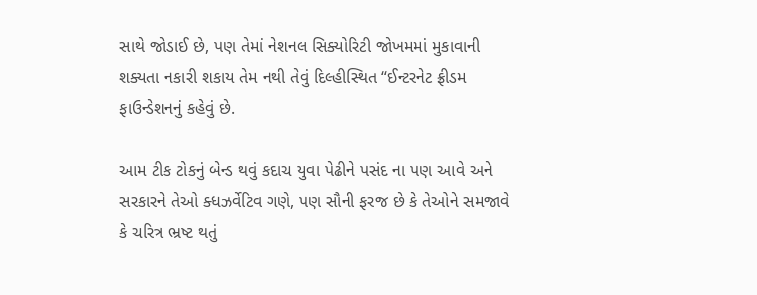સાથે જોડાઈ છે, પણ તેમાં નેશનલ સિક્યોરિટી જોખમમાં મુકાવાની શક્યતા નકારી શકાય તેમ નથી તેવું દિલ્હીસ્થિત “ઈન્ટરનેટ ફ્રીડમ ફાઉન્ડેશનનું કહેવું છે.

આમ ટીક ટોકનું બેન્ડ થવું કદાચ યુવા પેઢીને પસંદ ના પણ આવે અને સરકારને તેઓ ક્ધઝર્વેટિવ ગણે, પણ સૌની ફરજ છે કે તેઓને સમજાવે કે ચરિત્ર ભ્રષ્ટ થતું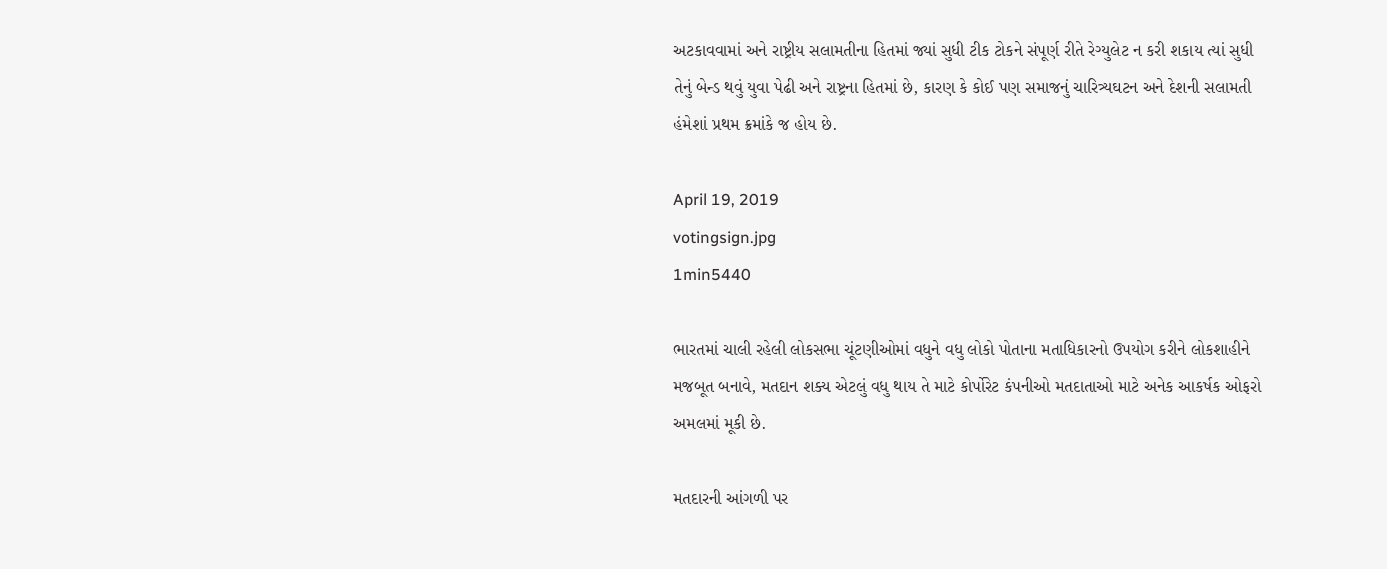અટકાવવામાં અને રાષ્ટ્રીય સલામતીના હિતમાં જ્યાં સુધી ટીક ટોકને સંપૂર્ણ રીતે રેગ્યુલેટ ન કરી શકાય ત્યાં સુધી તેનું બેન્ડ થવું યુવા પેઢી અને રાષ્ટ્રના હિતમાં છે, કારણ કે કોઈ પણ સમાજનું ચારિત્ર્યઘટન અને દેશની સલામતી હંમેશાં પ્રથમ ક્રમાંકે જ હોય છે.

April 19, 2019
votingsign.jpg
1min5440

ભારતમાં ચાલી રહેલી લોકસભા ચૂંટણીઓમાં વધુને વધુ લોકો પોતાના મતાધિકારનો ઉપયોગ કરીને લોકશાહીને મજબૂત બનાવે, મતદાન શક્ય એટલું વધુ થાય તે માટે કોર્પોરેટ કંપનીઓ મતદાતાઓ માટે અનેક આકર્ષક ઓફરો અમલમાં મૂકી છે.

મતદારની આંગળી પર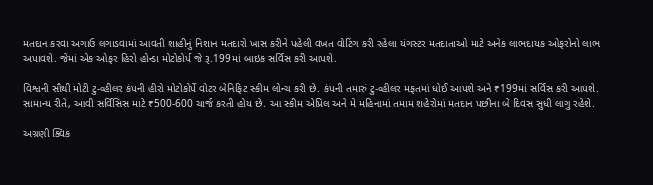મતદાન કરવા અગાઉ લગાડવામાં આવતી શાહીનું નિશાન મતદારો ખાસ કરીને પહેલી વખત વોટિંગ કરી રહેલા યંગસ્ટર મતદાતાઓ માટે અનેક લાભદાયક ઓફરોનો લાભ અપાવશે. જેમાં એક ઓફર હિરો હોન્ડા મોટોકોર્પ જે રૂ.199માં બાઇક સર્વિસ કરી આપશે.

વિશ્વની સૌથી મોટી ટુ-વ્હીલર કંપની હીરો મોટોકોર્પે વોટર બેનિફિટ સ્કીમ લોન્ચ કરી છે. કંપની તમારું ટુ-વ્હીલર મફતમાં ધોઈ આપશે અને ₹199માં સર્વિસ કરી આપશે. સામાન્ય રીતે, આવી સર્વિસિસ માટે ₹500-600 ચાર્જ કરતી હોય છે. આ સ્કીમ એપ્રિલ અને મે મહિનામાં તમામ શહેરોમાં મતદાન પછીના બે દિવસ સુધી લાગુ રહેશે.

અગ્રણી ક્વિક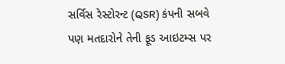સર્વિસ રેસ્ટોરન્ટ (QSR) કંપની સબવે પણ મતદારોને તેની ફૂડ આઇટમ્સ પર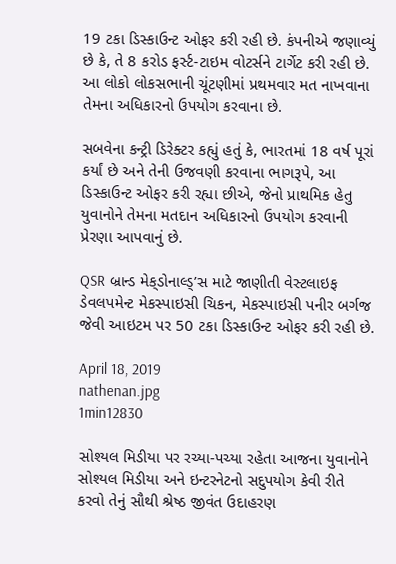19 ટકા ડિસ્કાઉન્ટ ઓફર કરી રહી છે. કંપનીએ જણાવ્યું છે કે, તે 8 કરોડ ફર્સ્ટ-ટાઇમ વોટર્સને ટાર્ગેટ કરી રહી છે. આ લોકો લોકસભાની ચૂંટણીમાં પ્રથમવાર મત નાખવાના તેમના અધિકારનો ઉપયોગ કરવાના છે.

સબવેના કન્ટ્રી ડિરેક્ટર કહ્યું હતું કે, ભારતમાં 18 વર્ષ પૂરાં કર્યાં છે અને તેની ઉજવણી કરવાના ભાગરૂપે, આ ડિસ્કાઉન્ટ ઓફર કરી રહ્યા છીએ, જેનો પ્રાથમિક હેતુ યુવાનોને તેમના મતદાન અધિકારનો ઉપયોગ કરવાની પ્રેરણા આપવાનું છે.

QSR બ્રાન્ડ મેક્‌ડોનાલ્ડ્’સ માટે જાણીતી વેસ્ટલાઇફ ડેવલપમેન્ટ મેકસ્પાઇસી ચિકન, મેકસ્પાઇસી પનીર બર્ગજ જેવી આઇટમ પર 50 ટકા ડિસ્કાઉન્ટ ઓફર કરી રહી છે.

April 18, 2019
nathenan.jpg
1min12830

સોશ્યલ મિડીયા પર રચ્યા-પચ્યા રહેતા આજના યુવાનોને સોશ્યલ મિડીયા અને ઇન્ટરનેટનો સદુપયોગ કેવી રીતે કરવો તેનું સૌથી શ્રેષ્ઠ જીવંત ઉદાહરણ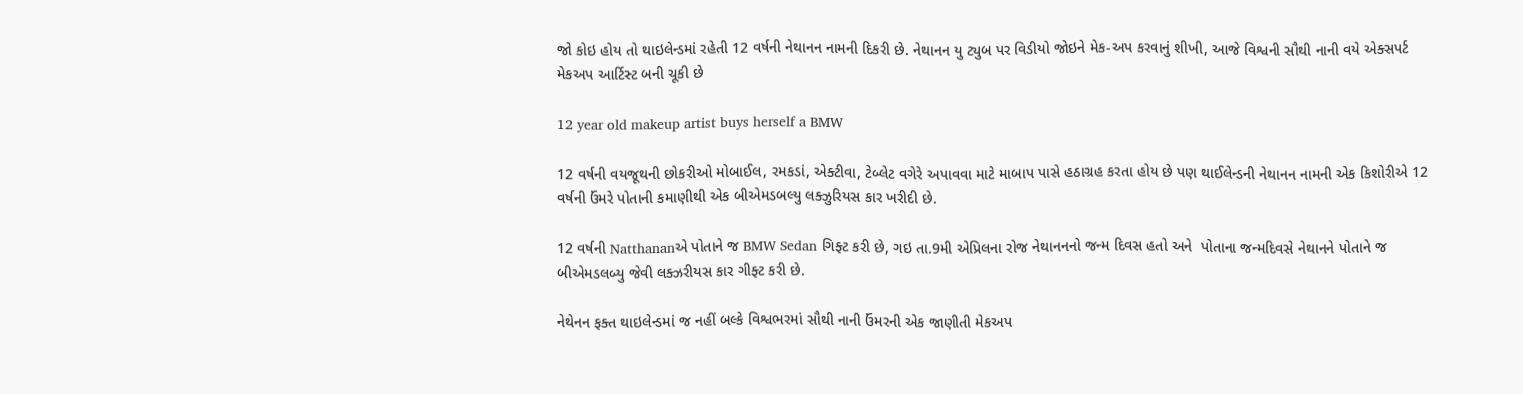જો કોઇ હોય તો થાઇલેન્ડમાં રહેતી 12 વર્ષની નેથાનન નામની દિકરી છે. નેથાનન યુ ટ્યુબ પર વિડીયો જોઇને મેક-અપ કરવાનું શીખી, આજે વિશ્વની સૌથી નાની વયે એક્સપર્ટ મેકઅપ આર્ટિસ્ટ બની ચૂકી છે

12 year old makeup artist buys herself a BMW

12 વર્ષની વયજૂથની છોકરીઓ મોબાઈલ, રમકડાં, એક્ટીવા, ટેબ્લેટ વગેરે અપાવવા માટે માબાપ પાસે હઠાગ્રહ કરતા હોય છે પણ થાઈલેન્ડની નેથાનન નામની એક કિશોરીએ 12 વર્ષની ઉંમરે પોતાની કમાણીથી એક બીએમડબલ્યુ લક્ઝુરિયસ કાર ખરીદી છે.

12 વર્ષની Natthananએ પોતાને જ BMW Sedan ગિફ્ટ કરી છે, ગઇ તા.9મી એપ્રિલના રોજ નેથાનનનો જન્મ દિવસ હતો અને  પોતાના જન્મદિવસે નેથાનને પોતાને જ બીએમડલબ્યુ જેવી લક્ઝરીયસ કાર ગીફ્ટ કરી છે.

નેથેનન ફક્ત થાઇલેન્ડમાં જ નહીં બલ્કે વિશ્વભરમાં સૌથી નાની ઉંમરની એક જાણીતી મેકઅપ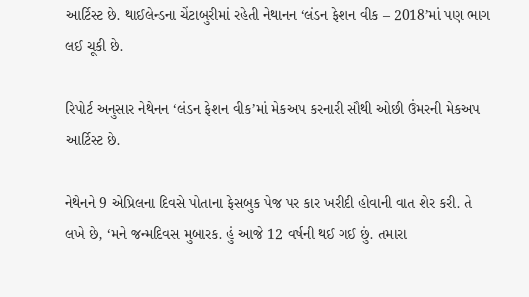આર્ટિસ્ટ છે. થાઈલેન્ડના ચેંટાબુરીમાં રહેતી નેથાનન ‘લંડન ફેશન વીક – 2018’માં પણ ભાગ લઈ ચૂકી છે.

રિપોર્ટ અનુસાર નેથેનન ‘લંડન ફેશન વીક’માં મેકઅપ કરનારી સૌથી ઓછી ઉંમરની મેકઅપ આર્ટિસ્ટ છે.

નેથેનને 9 એપ્રિલના દિવસે પોતાના ફેસબુક પેજ પર કાર ખરીદી હોવાની વાત શેર કરી. તે લખે છે, ‘મને જન્મદિવસ મુબારક. હું આજે 12 વર્ષની થઈ ગઈ છું. તમારા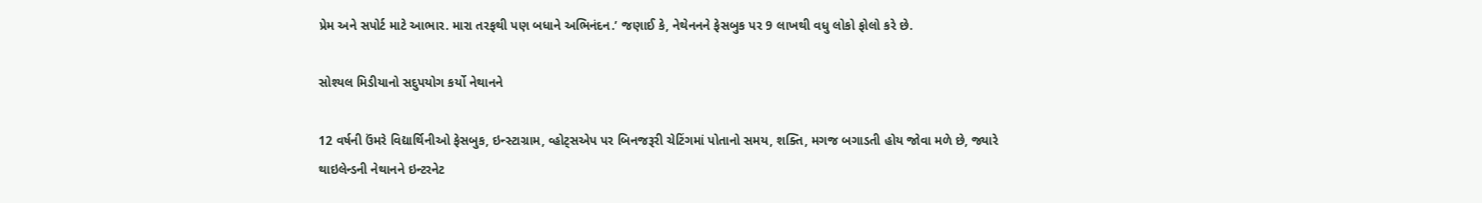પ્રેમ અને સપોર્ટ માટે આભાર. મારા તરફથી પણ બધાને અભિનંદન.’ જણાઈ કે, નેથેનનને ફેસબુક પર 9 લાખથી વધુ લોકો ફોલો કરે છે.

સોશ્યલ મિડીયાનો સદુપયોગ કર્યો નેથાનને

12 વર્ષની ઉંમરે વિદ્યાર્થિનીઓ ફેસબુક, ઇન્સ્ટાગ્રામ, વ્હોટ્સએપ પર બિનજરૂરી ચેટિંગમાં પોતાનો સમય, શક્તિ, મગજ બગાડતી હોય જોવા મળે છે, જ્યારે થાઇલેન્ડની નેથાનને ઇન્ટરનેટ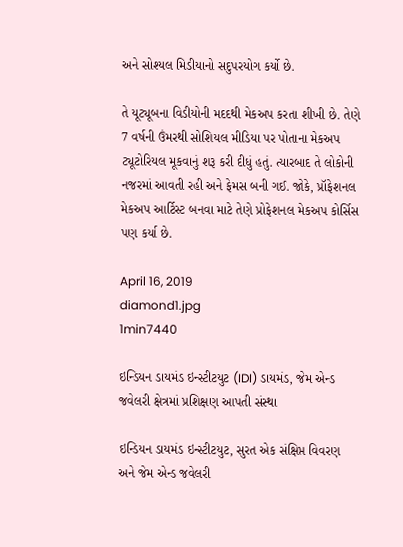અને સોશ્યલ મિડીયાનો સદુપરયોગ કર્યો છે.

તે યૂટ્યૂબના વિડીયોની મદદથી મેકઅપ કરતા શીખી છે. તેણે 7 વર્ષની ઉંમરથી સોશિયલ મીડિયા પર પોતાના મેકઅપ ટ્યૂટોરિયલ મૂકવાનું શરૂ કરી દીધું હતું. ત્યારબાદ તે લોકોની નજરમાં આવતી રહી અને ફેમસ બની ગઈ. જોકે, પ્રૉફેશનલ મેકઅપ આર્ટિસ્ટ બનવા માટે તેણે પ્રોફેશનલ મેકઅપ કોર્સિસ પણ કર્યા છે.

April 16, 2019
diamond1.jpg
1min7440

ઇન્ડિયન ડાયમંડ ઇન્સ્ટીટયુટ (IDI) ડાયમંડ, જેમ એન્ડ જવેલરી ક્ષેત્રમાં પ્રશિક્ષણ આપતી સંસ્થા

ઇન્ડિયન ડાયમંડ ઇન્સ્ટીટયુટ, સુરત એક સંક્ષિપ્ત વિવરણ અને જેમ એન્ડ જવેલરી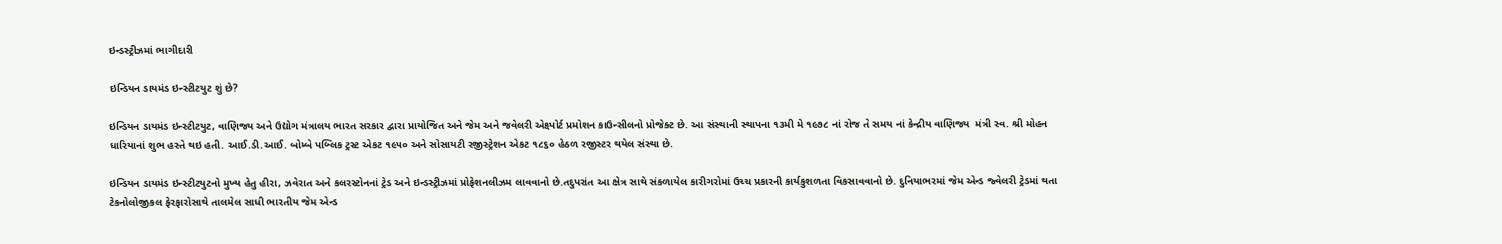ઇન્ડસ્ટ્રીઝમાં ભાગીદારી

ઇન્ડિયન ડાયમંડ ઇન્સ્ટીટયુટ શું છે?

ઇન્ડિયન ડાયમંડ ઇન્સ્ટીટયુટ, વાણિજ્ય અને ઉદ્યોગ મંત્રાલય ભારત સરકાર દ્વારા પ્રાયોજિત અને જેમ અને જવેલરી એક્ષ્પોર્ટ પ્રમોશન કાઉન્સીલનો પ્રોજેક્ટ છે. આ સંસ્થાની સ્થાપના ૧૩મી મે ૧૯૭૮ નાં રોજ તે સમય નાં કેન્દ્રીય વાણિજ્ય  મંત્રી સ્વ. શ્રી મોહન ધારિયાનાં શુભ હસ્તે થઇ હતી. આઈ.ડી.આઈ. બોમ્બે પબ્લિક ટ્રસ્ટ એકટ ૧૯૫૦ અને સોસાયટી રજીસ્ટ્રેશન એકટ ૧૮૬૦ હેઠળ રજીસ્ટર થયેલ સંસ્થા છે.

ઇન્ડિયન ડાયમંડ ઇન્સ્ટીટયુટનો મુખ્ય હેતુ હીરા, ઝવેરાત અને કલરસ્ટોનનાં ટ્રેડ અને ઇન્ડસ્ટ્રીઝમાં પ્રોફેશનલીઝમ લાવવાનો છે.તદુપરાંત આ ક્ષેત્ર સાથે સંકળાયેલ કારીગરોમાં ઉચ્ચ પ્રકારની કાર્યકુશળતા વિકસાવવાનો છે. દુનિયાભરમાં જેમ એન્ડ જ્વેલરી ટ્રેડમાં થતા ટેકનોલોજીકલ ફેરફારોસાથે તાલમેલ સાધી ભારતીય જેમ એન્ડ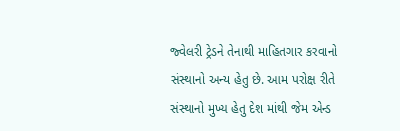જ્વેલરી ટ્રેડને તેનાથી માહિતગાર કરવાનો સંસ્થાનો અન્ય હેતુ છે. આમ પરોક્ષ રીતે સંસ્થાનો મુખ્ય હેતુ દેશ માંથી જેમ એન્ડ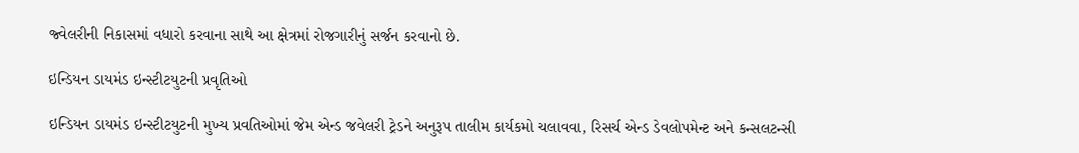જ્વેલરીની નિકાસમાં વધારો કરવાના સાથે આ ક્ષેત્રમાં રોજગારીનું સર્જન કરવાનો છે.

ઇન્ડિયન ડાયમંડ ઇન્સ્ટીટયુટની પ્રવૃતિઓ

ઇન્ડિયન ડાયમંડ ઇન્સ્ટીટયુટની મુખ્ય પ્રવતિઓમાં જેમ એન્ડ જવેલરી ટ્રેડને અનુરૂપ તાલીમ કાર્યકમો ચલાવવા, રિસર્ચ એન્ડ ડેવલોપમેન્ટ અને કન્સલટન્સી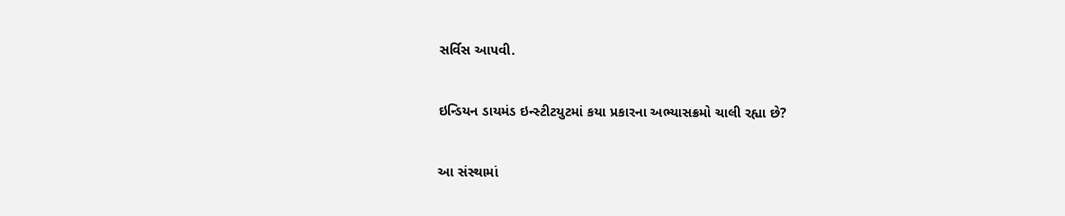સર્વિસ આપવી.

ઇન્ડિયન ડાયમંડ ઇન્સ્ટીટયુટમાં કયા પ્રકારના અભ્યાસક્રમો ચાલી રહ્યા છે?

આ સંસ્થામાં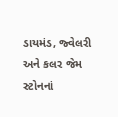ડાયમંડ, જ્વેલરી અને કલર જેમ સ્ટોનનાં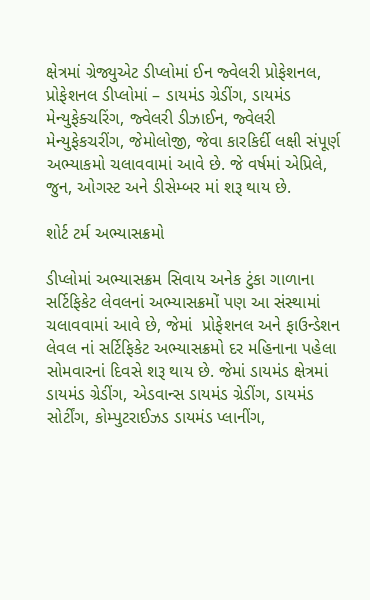ક્ષેત્રમાં ગ્રેજ્યુએટ ડીપ્લોમાં ઈન જ્વેલરી પ્રોફેશનલ, પ્રોફેશનલ ડીપ્લોમાં – ડાયમંડ ગ્રેડીંગ, ડાયમંડ મેન્યુફેક્ચરિંગ, જ્વેલરી ડીઝાઈન, જ્વેલરી મેન્યુફેકચરીંગ, જેમોલોજી, જેવા કારકિર્દી લક્ષી સંપૂર્ણ અભ્યાકમો ચલાવવામાં આવે છે. જે વર્ષમાં એપ્રિલે, જુન, ઓગસ્ટ અને ડીસેમ્બર માં શરૂ થાય છે.

શોર્ટ ટર્મ અભ્યાસક્રમો

ડીપ્લોમાં અભ્યાસક્રમ સિવાય અનેક ટુંકા ગાળાના સર્ટિફિકેટ લેવલનાં અભ્યાસક્રમોં પણ આ સંસ્થામાં ચલાવવામાં આવે છે, જેમાં  પ્રોફેશનલ અને ફાઉન્ડેશન લેવલ નાં સર્ટિફિકેટ અભ્યાસક્રમો દર મહિનાના પહેલા સોમવારનાં દિવસે શરૂ થાય છે. જેમાં ડાયમંડ ક્ષેત્રમાં ડાયમંડ ગ્રેડીંગ, એડવાન્સ ડાયમંડ ગ્રેડીંગ, ડાયમંડ સોર્ટીંગ, કોમ્પુટરાઈઝડ ડાયમંડ પ્લાનીંગ,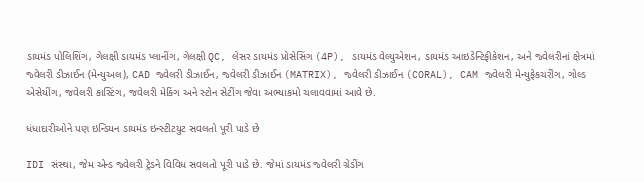ડાયમંડ પોલિશિંગ, ગેલક્ષી ડાયમંડ પ્લાનીંગ, ગેલક્ષી QC, લેસર ડાયમંડ પ્રોસેસિંગ (4P), ડાયમંડ વેલ્યુએશન, ડાયમંડ આઇડેન્ટિફીકેશન, અને જ્વેલરીનાં ક્ષેત્રમાં જ્વેલરી ડીઝાઈન (મેન્યુઅલ), CAD જ્વેલરી ડીઝાઈન, જ્વેલરી ડીઝાઈન (MATRIX), જ્વેલરી ડીઝાઈન (CORAL), CAM જ્વેલરી મેન્યુફેકચરીંગ, ગોલ્ડ એસેયીંગ, જવેલરી કાસ્ટિંગ, જવેલરી મેકિંગ અને સ્ટોન સેટીંગ જેવા અભ્યાકમો ચલાવવામાં આવે છે.

ધંધાદારીઓને પણ ઇન્ડિયન ડાયમંડ ઇન્સ્ટીટયુટ સવલતો પૂરી પાડે છે

IDI સંસ્થા, જેમ એન્ડ જ્વેલરી ટ્રેડને વિવિધ સવલતો પૂરી પાડે છે. જેમાં ડાયમંડ જ્વેલરી ગ્રેડીંગ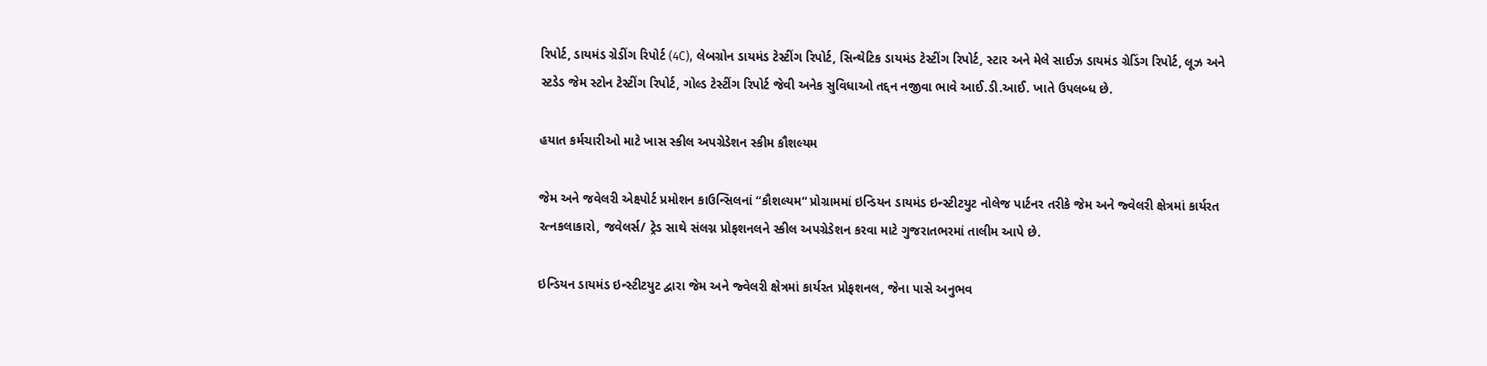રિપોર્ટ, ડાયમંડ ગ્રેડીંગ રિપોર્ટ (4C), લેબગ્રોન ડાયમંડ ટેસ્ટીંગ રિપોર્ટ, સિન્થેટિક ડાયમંડ ટેસ્ટીંગ રિપોર્ટ, સ્ટાર અને મેલે સાઈઝ ડાયમંડ ગ્રેડિંગ રિપોર્ટ, લૂઝ અને સ્ટડેડ જેમ સ્ટોન ટેસ્ટીંગ રિપોર્ટ, ગોલ્ડ ટેસ્ટીંગ રિપોર્ટ જેવી અનેક સુવિધાઓ તદ્દન નજીવા ભાવે આઈ.ડી.આઈ. ખાતે ઉપલબ્ધ છે.

હયાત કર્મચારીઓ માટે ખાસ સ્કીલ અપગ્રેડેશન સ્કીમ કૌશલ્યમ

જેમ અને જવેલરી એક્ષ્પોર્ટ પ્રમોશન કાઉન્સિલનાં “કૌશલ્યમ“ પ્રોગ્રામમાં ઇન્ડિયન ડાયમંડ ઇન્સ્ટીટયુટ નોલેજ પાર્ટનર તરીકે જેમ અને જ્વેલરી ક્ષેત્રમાં કાર્યરત રત્નકલાકારો, જવેલર્સ/ ટ્રેડ સાથે સંલગ્ન પ્રોફશનલને સ્કીલ અપગ્રેડેશન કરવા માટે ગુજરાતભરમાં તાલીમ આપે છે.

ઇન્ડિયન ડાયમંડ ઇન્સ્ટીટયુટ દ્વારા જેમ અને જ્વેલરી ક્ષેત્રમાં કાર્યરત પ્રોફશનલ, જેના પાસે અનુભવ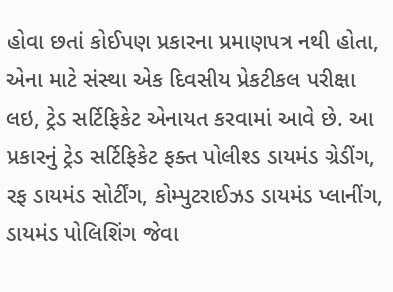હોવા છતાં કોઈપણ પ્રકારના પ્રમાણપત્ર નથી હોતા, એના માટે સંસ્થા એક દિવસીય પ્રેકટીકલ પરીક્ષા લઇ, ટ્રેડ સર્ટિફિકેટ એનાયત કરવામાં આવે છે. આ પ્રકારનું ટ્રેડ સર્ટિફિકેટ ફક્ત પોલીશ્ડ ડાયમંડ ગ્રેડીંગ, રફ ડાયમંડ સોર્ટીંગ, કોમ્પુટરાઈઝડ ડાયમંડ પ્લાનીંગ, ડાયમંડ પોલિશિંગ જેવા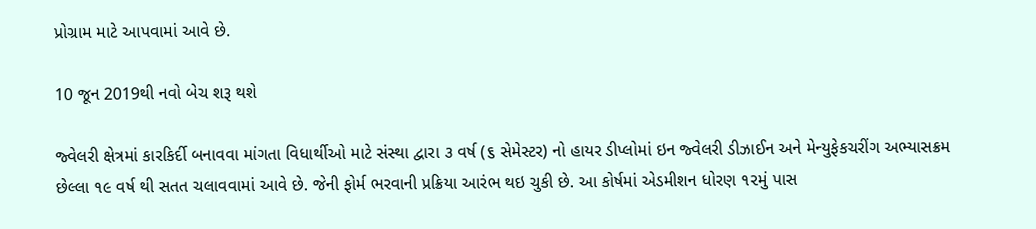પ્રોગ્રામ માટે આપવામાં આવે છે.

10 જૂન 2019થી નવો બેચ શરૂ થશે

જ્વેલરી ક્ષેત્રમાં કારકિર્દી બનાવવા માંગતા વિધાર્થીઓ માટે સંસ્થા દ્વારા ૩ વર્ષ (૬ સેમેસ્ટર) નો હાયર ડીપ્લોમાં ઇન જ્વેલરી ડીઝાઈન અને મેન્યુફેકચરીંગ અભ્યાસક્રમ છેલ્લા ૧૯ વર્ષ થી સતત ચલાવવામાં આવે છે. જેની ફોર્મ ભરવાની પ્રક્રિયા આરંભ થઇ ચુકી છે. આ કોર્ષમાં એડમીશન ધોરણ ૧૨મું પાસ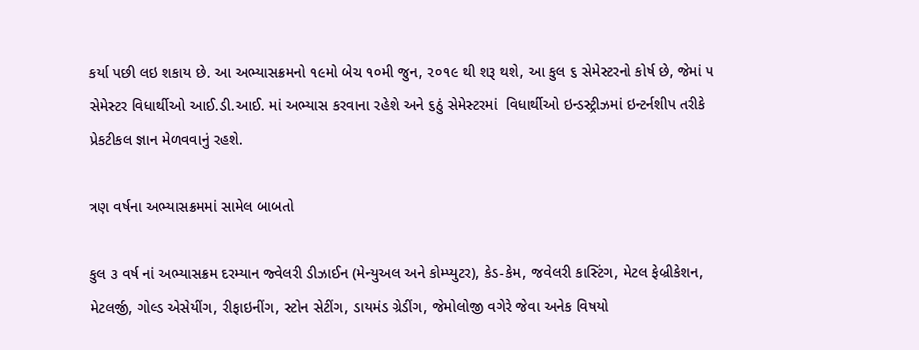કર્યા પછી લઇ શકાય છે. આ અભ્યાસક્રમનો ૧૯મો બેચ ૧૦મી જુન, ૨૦૧૯ થી શરૂ થશે, આ કુલ ૬ સેમેસ્ટરનો કોર્ષ છે, જેમાં ૫ સેમેસ્ટર વિધાર્થીઓ આઈ.ડી.આઈ. માં અભ્યાસ કરવાના રહેશે અને ૬ઠું સેમેસ્ટરમાં  વિધાર્થીઓ ઇન્ડસ્ટ્રીઝમાં ઇન્ટર્નશીપ તરીકે પ્રેકટીકલ જ્ઞાન મેળવવાનું રહશે.

ત્રણ વર્ષના અભ્યાસક્રમમાં સામેલ બાબતો

કુલ ૩ વર્ષ નાં અભ્યાસક્રમ દરમ્યાન જ્વેલરી ડીઝાઈન (મેન્યુઅલ અને કોમ્પ્યુટર), કેડ-કેમ, જવેલરી કાસ્ટિંગ, મેટલ ફેબ્રીકેશન, મેટલર્જી, ગોલ્ડ એસેયીંગ, રીફાઇનીંગ, સ્ટોન સેટીંગ, ડાયમંડ ગ્રેડીંગ, જેમોલોજી વગેરે જેવા અનેક વિષયો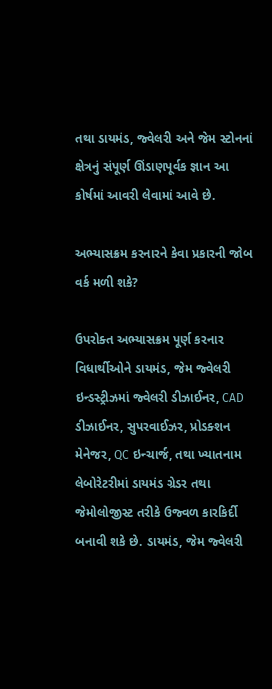તથા ડાયમંડ, જ્વેલરી અને જેમ સ્ટોનનાં ક્ષેત્રનું સંપૂર્ણ ઊંડાણપૂર્વક જ્ઞાન આ કોર્ષમાં આવરી લેવામાં આવે છે.

અભ્યાસક્રમ કરનારને કેવા પ્રકારની જોબ વર્ક મળી શકે?

ઉપરોક્ત અભ્યાસક્રમ પૂર્ણ કરનાર વિધાર્થીઓને ડાયમંડ, જેમ જ્વેલરી ઇન્ડસ્ટ્રીઝમાં જ્વેલરી ડીઝાઈનર, CAD ડીઝાઈનર, સુપરવાઈઝર, પ્રોડક્શન મેનેજર, QC ઇન્ચાર્જ, તથા ખ્યાતનામ લેબોરેટરીમાં ડાયમંડ ગ્રેડર તથા જેમોલોજીસ્ટ તરીકે ઉજ્વળ કારકિર્દી બનાવી શકે છે. ડાયમંડ, જેમ જ્વેલરી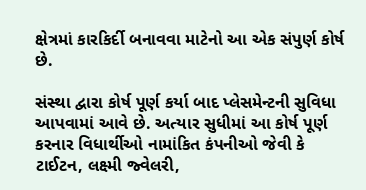ક્ષેત્રમાં કારકિર્દી બનાવવા માટેનો આ એક સંપુર્ણ કોર્ષ છે.

સંસ્થા દ્વારા કોર્ષ પૂર્ણ કર્યા બાદ પ્લેસમેન્ટની સુવિધા આપવામાં આવે છે. અત્યાર સુધીમાં આ કોર્ષ પૂર્ણ કરનાર વિધાર્થીઓ નામાંકિત કંપનીઓ જેવી કે  ટાઈટન, લક્ષ્મી જ્વેલરી,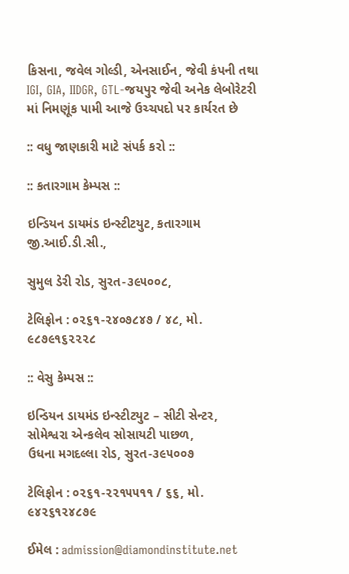કિસના, જવેલ ગોલ્ડી, એનસાઈન, જેવી કંપની તથા IGI, GIA, IIDGR, GTL-જયપુર જેવી અનેક લેબોરેટરી માં નિમણૂંક પામી આજે ઉચ્ચપદો પર કાર્યરત છે

:: વધુ જાણકારી માટે સંપર્ક કરો ::

:: કતારગામ કેમ્પસ ::

ઇન્ડિયન ડાયમંડ ઇન્સ્ટીટયુટ, કતારગામ જી.આઈ.ડી.સી.,

સુમુલ ડેરી રોડ, સુરત-૩૯૫૦૦૮,

ટેલિફોન : ૦૨૬૧-૨૪૦૭૮૪૭ / ૪૮, મો. ૯૮૭૯૧૬૨૨૨૮

:: વેસુ કેમ્પસ ::

ઇન્ડિયન ડાયમંડ ઇન્સ્ટીટયુટ – સીટી સેન્ટર, સોમેશ્વરા એન્કલેવ સોસાયટી પાછળ,
ઉધના મગદલ્લા રોડ, સુરત-૩૯૫૦૦૭

ટેલિફોન : ૦૨૬૧-૨૨૧૫૫૧૧ / ૬૬, મો. ૯૪૨૬૧૨૪૮૭૯

ઈમેલ : admission@diamondinstitute.net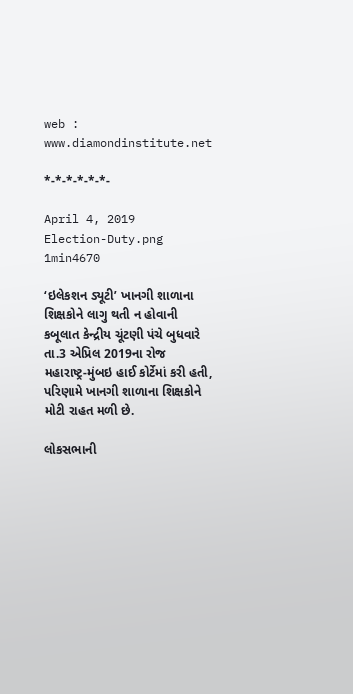web : www.diamondinstitute.net

*-*-*-*-*-*-

April 4, 2019
Election-Duty.png
1min4670

‘ઇલેકશન ડ્યૂટી’ ખાનગી શાળાના શિક્ષકોને લાગુ થતી ન હોવાની કબૂલાત કેન્દ્રીય ચૂંટણી પંચે બુધવારે તા.3 એપ્રિલ 2019ના રોજ મહારાષ્ટ્ર-મુંબઇ હાઈ કોર્ટેમાં કરી હતી, પરિણામે ખાનગી શાળાના શિક્ષકોને મોટી રાહત મળી છે.

લોકસભાની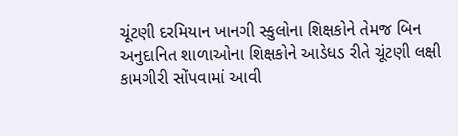ચૂંટણી દરમિયાન ખાનગી સ્કુલોના શિક્ષકોને તેમજ બિન અનુદાનિત શાળાઓના શિક્ષકોને આડેધડ રીતે ચૂંટણી લક્ષી કામગીરી સોંપવામાં આવી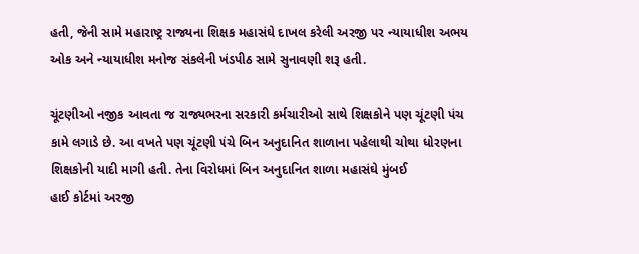હતી, જેની સામે મહારાષ્ટ્ર રાજ્યના શિક્ષક મહાસંઘે દાખલ કરેલી અરજી પર ન્યાયાધીશ અભય ઓક અને ન્યાયાધીશ મનોજ સંકલેની ખંડપીઠ સામે સુનાવણી શરૂ હતી.

ચૂંટણીઓ નજીક આવતા જ રાજ્યભરના સરકારી કર્મચારીઓ સાથે શિક્ષકોને પણ ચૂંટણી પંચ કામે લગાડે છે. આ વખતે પણ ચૂંટણી પંચે બિન અનુદાનિત શાળાના પહેલાથી ચોથા ધોરણના શિક્ષકોની યાદી માગી હતી. તેના વિરોધમાં બિન અનુદાનિત શાળા મહાસંઘે મુંબઈ
હાઈ કોર્ટમાં અરજી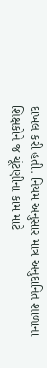દાખલ કરી હતી. નિયમ અનુસાર માત્ર અનુદાનિત શાળાના શિક્ષકોને જ ચૂંટણીના કામ માટે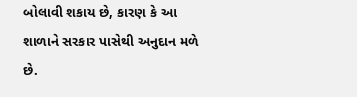બોલાવી શકાય છે, કારણ કે આ શાળાને સરકાર પાસેથી અનુદાન મળે છે.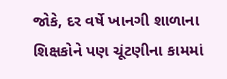જોકે, દર વર્ષે ખાનગી શાળાના શિક્ષકોને પણ ચૂંટણીના કામમાં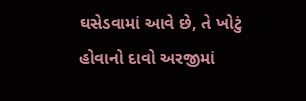ઘસેડવામાં આવે છે, તે ખોટું હોવાનો દાવો અરજીમાં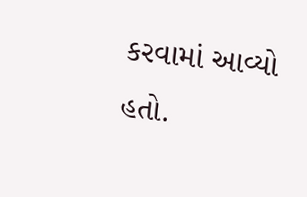કરવામાં આવ્યો હતો.